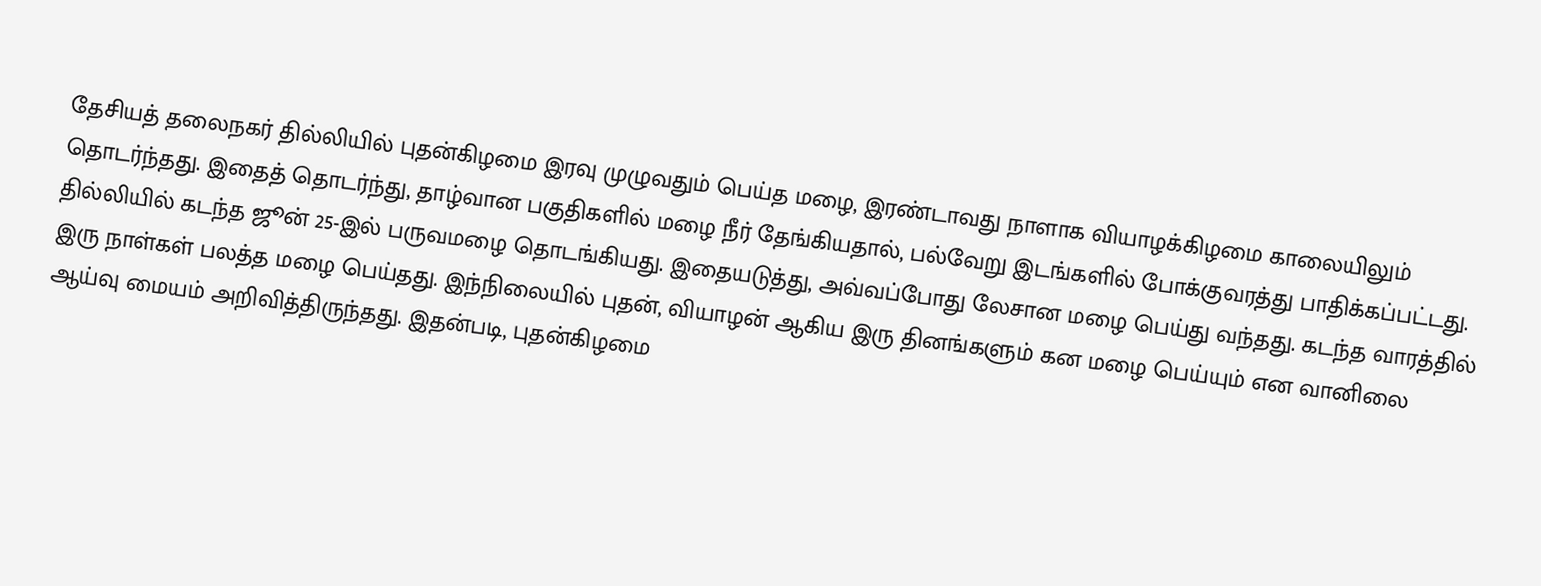தேசியத் தலைநகர் தில்லியில் புதன்கிழமை இரவு முழுவதும் பெய்த மழை, இரண்டாவது நாளாக வியாழக்கிழமை காலையிலும் தொடர்ந்தது. இதைத் தொடர்ந்து, தாழ்வான பகுதிகளில் மழை நீர் தேங்கியதால், பல்வேறு இடங்களில் போக்குவரத்து பாதிக்கப்பட்டது.
தில்லியில் கடந்த ஜூன் 25-இல் பருவமழை தொடங்கியது. இதையடுத்து, அவ்வப்போது லேசான மழை பெய்து வந்தது. கடந்த வாரத்தில் இரு நாள்கள் பலத்த மழை பெய்தது. இந்நிலையில் புதன், வியாழன் ஆகிய இரு தினங்களும் கன மழை பெய்யும் என வானிலை ஆய்வு மையம் அறிவித்திருந்தது. இதன்படி, புதன்கிழமை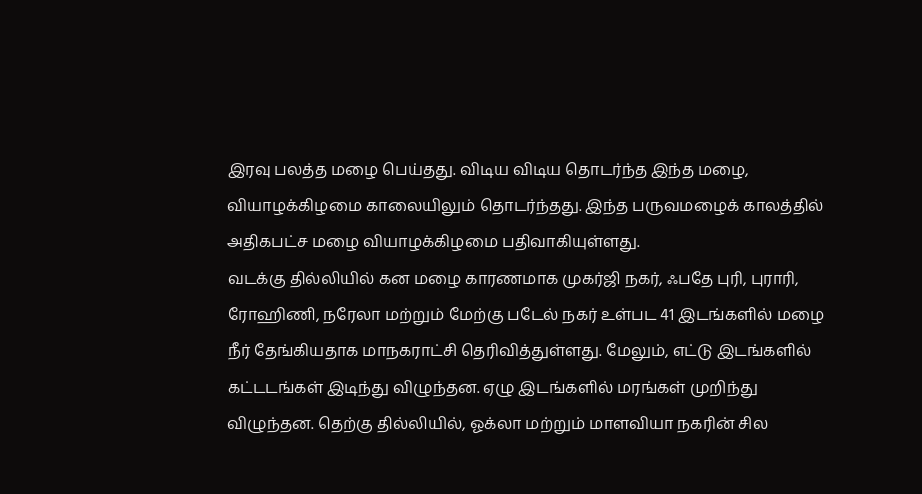இரவு பலத்த மழை பெய்தது. விடிய விடிய தொடர்ந்த இந்த மழை, வியாழக்கிழமை காலையிலும் தொடர்ந்தது. இந்த பருவமழைக் காலத்தில் அதிகபட்ச மழை வியாழக்கிழமை பதிவாகியுள்ளது.
வடக்கு தில்லியில் கன மழை காரணமாக முகர்ஜி நகர், ஃபதே புரி, புராரி, ரோஹிணி, நரேலா மற்றும் மேற்கு படேல் நகர் உள்பட 41 இடங்களில் மழை நீர் தேங்கியதாக மாநகராட்சி தெரிவித்துள்ளது. மேலும், எட்டு இடங்களில் கட்டடங்கள் இடிந்து விழுந்தன. ஏழு இடங்களில் மரங்கள் முறிந்து விழுந்தன. தெற்கு தில்லியில், ஓக்லா மற்றும் மாளவியா நகரின் சில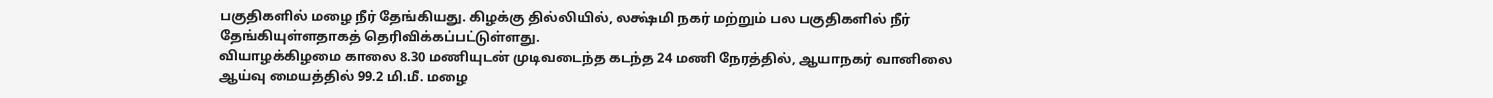பகுதிகளில் மழை நீர் தேங்கியது. கிழக்கு தில்லியில், லக்ஷ்மி நகர் மற்றும் பல பகுதிகளில் நீர் தேங்கியுள்ளதாகத் தெரிவிக்கப்பட்டுள்ளது.
வியாழக்கிழமை காலை 8.30 மணியுடன் முடிவடைந்த கடந்த 24 மணி நேரத்தில், ஆயாநகர் வானிலை ஆய்வு மையத்தில் 99.2 மி.மீ. மழை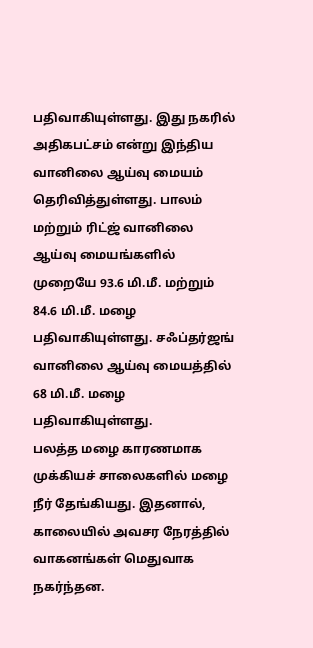பதிவாகியுள்ளது. இது நகரில் அதிகபட்சம் என்று இந்திய வானிலை ஆய்வு மையம் தெரிவித்துள்ளது. பாலம் மற்றும் ரிட்ஜ் வானிலை ஆய்வு மையங்களில் முறையே 93.6 மி.மீ. மற்றும் 84.6 மி.மீ. மழை பதிவாகியுள்ளது. சஃப்தர்ஜங் வானிலை ஆய்வு மையத்தில் 68 மி.மீ. மழை பதிவாகியுள்ளது.
பலத்த மழை காரணமாக முக்கியச் சாலைகளில் மழை நீர் தேங்கியது. இதனால், காலையில் அவசர நேரத்தில் வாகனங்கள் மெதுவாக நகர்ந்தன.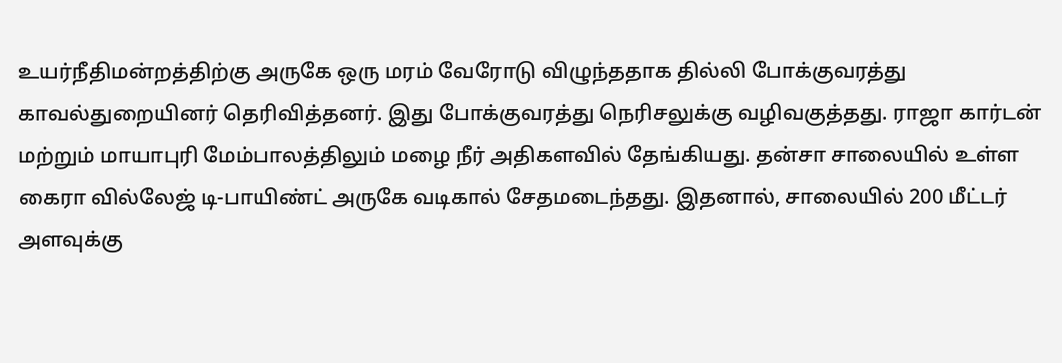உயர்நீதிமன்றத்திற்கு அருகே ஒரு மரம் வேரோடு விழுந்ததாக தில்லி போக்குவரத்து காவல்துறையினர் தெரிவித்தனர். இது போக்குவரத்து நெரிசலுக்கு வழிவகுத்தது. ராஜா கார்டன் மற்றும் மாயாபுரி மேம்பாலத்திலும் மழை நீர் அதிகளவில் தேங்கியது. தன்சா சாலையில் உள்ள கைரா வில்லேஜ் டி-பாயிண்ட் அருகே வடிகால் சேதமடைந்தது. இதனால், சாலையில் 200 மீட்டர் அளவுக்கு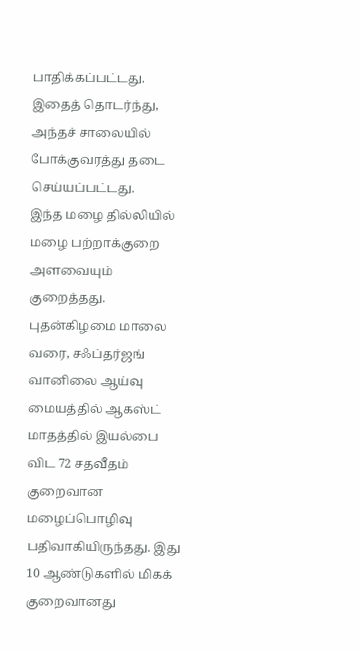பாதிக்கப்பட்டது. இதைத் தொடர்ந்து, அந்தச் சாலையில் போக்குவரத்து தடை செய்யப்பட்டது.
இந்த மழை தில்லியில் மழை பற்றாக்குறை அளவையும் குறைத்தது. புதன்கிழமை மாலை வரை, சஃப்தர்ஜங் வானிலை ஆய்வு மையத்தில் ஆகஸ்ட் மாதத்தில் இயல்பை விட 72 சதவீதம் குறைவான மழைப்பொழிவு பதிவாகியிருந்தது. இது 10 ஆண்டுகளில் மிகக் குறைவானது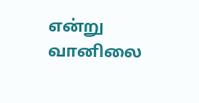என்று வானிலை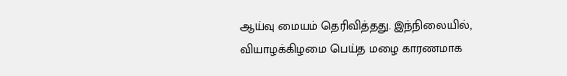ஆய்வு மையம் தெரிவித்தது. இந்நிலையில், வியாழக்கிழமை பெய்த மழை காரணமாக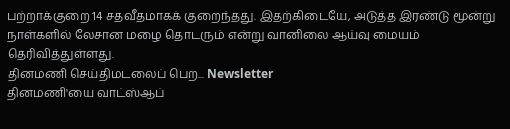பற்றாக்குறை 14 சதவீதமாகக் குறைந்தது. இதற்கிடையே, அடுத்த இரண்டு மூன்று நாள்களில் லேசான மழை தொடரும் என்று வானிலை ஆய்வு மையம் தெரிவித்துள்ளது.
தினமணி செய்திமடலைப் பெற... Newsletter
தினமணி'யை வாட்ஸ்ஆப்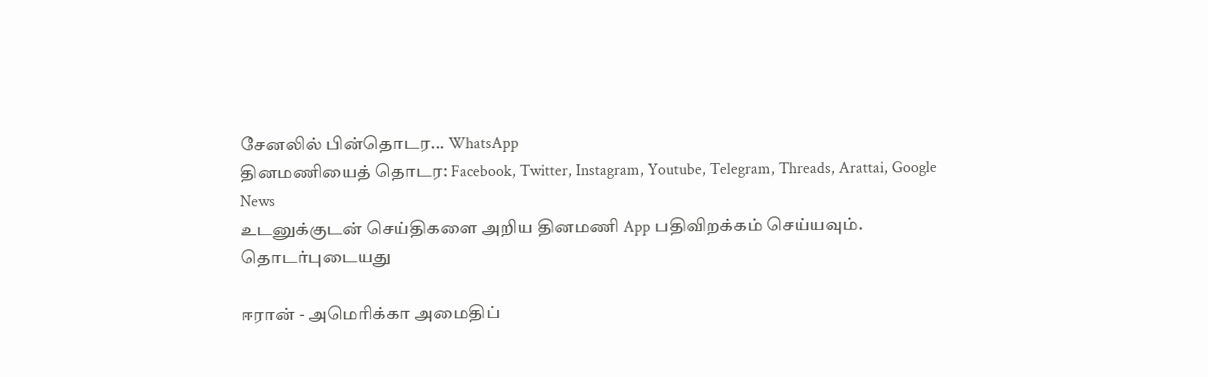சேனலில் பின்தொடர... WhatsApp
தினமணியைத் தொடர: Facebook, Twitter, Instagram, Youtube, Telegram, Threads, Arattai, Google News
உடனுக்குடன் செய்திகளை அறிய தினமணி App பதிவிறக்கம் செய்யவும்.
தொடர்புடையது

ஈரான் - அமெரிக்கா அமைதிப்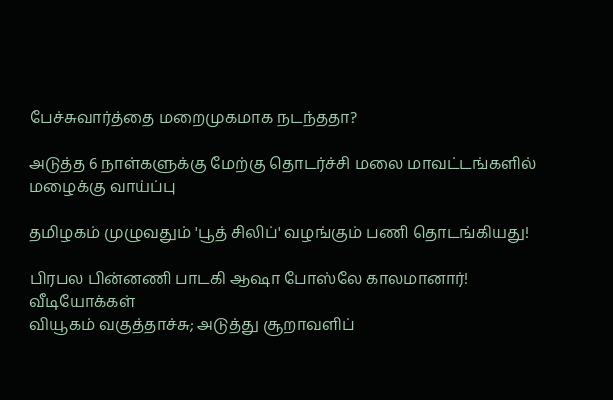பேச்சுவார்த்தை மறைமுகமாக நடந்ததா?

அடுத்த 6 நாள்களுக்கு மேற்கு தொடர்ச்சி மலை மாவட்டங்களில் மழைக்கு வாய்ப்பு

தமிழகம் முழுவதும் 'பூத் சிலிப்' வழங்கும் பணி தொடங்கியது!

பிரபல பின்னணி பாடகி ஆஷா போஸ்லே காலமானார்!
வீடியோக்கள்
வியூகம் வகுத்தாச்சு; அடுத்து சூறாவளிப்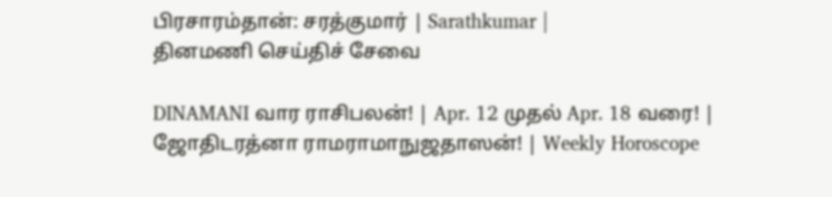பிரசாரம்தான்: சரத்குமார் | Sarathkumar |
தினமணி செய்திச் சேவை

DINAMANI வார ராசிபலன்! | Apr. 12 முதல் Apr. 18 வரை! | ஜோதிடரத்னா ராமராமாநுஜதாஸன்! | Weekly Horoscope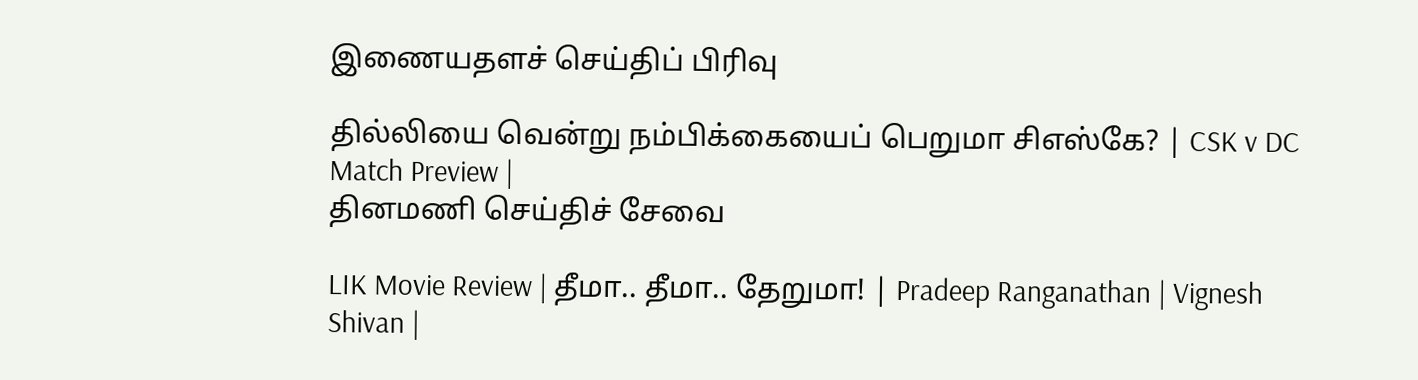இணையதளச் செய்திப் பிரிவு

தில்லியை வென்று நம்பிக்கையைப் பெறுமா சிஎஸ்கே? | CSK v DC Match Preview |
தினமணி செய்திச் சேவை

LIK Movie Review | தீமா.. தீமா.. தேறுமா! | Pradeep Ranganathan | Vignesh Shivan |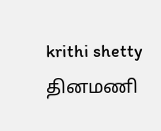krithi shetty
தினமணி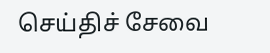செய்திச் சேவை